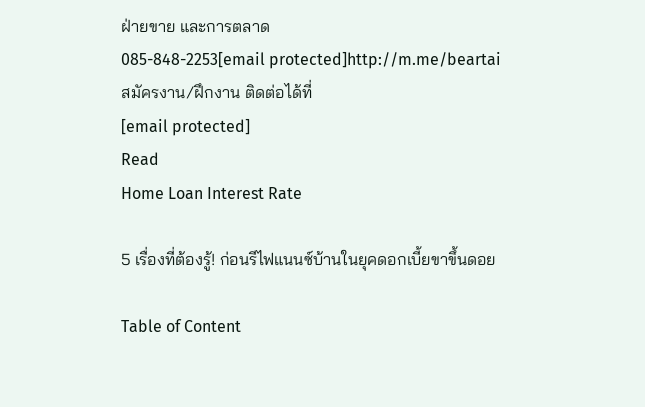ฝ่ายขาย และการตลาด
085-848-2253[email protected]http://m.me/beartai
สมัครงาน/ฝึกงาน ติดต่อได้ที่
[email protected]
Read
Home Loan Interest Rate

5 เรื่องที่ต้องรู้! ก่อนรีไฟแนนซ์บ้านในยุคดอกเบี้ยขาขึ้นดอย

Table of Content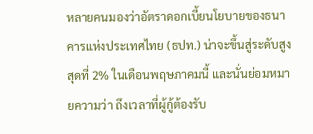หลายคนมองว่าอัตราดอกเบี้ยนโยบายของธนาคารแห่งประเทศไทย (ธปท.) น่าจะขึ้นสู่ระดับสูงสุดที่ 2% ในเดือนพฤษภาคมนี้ และนั่นย่อมหมายความว่า ถึงเวลาที่ผู้กู้ต้องรับ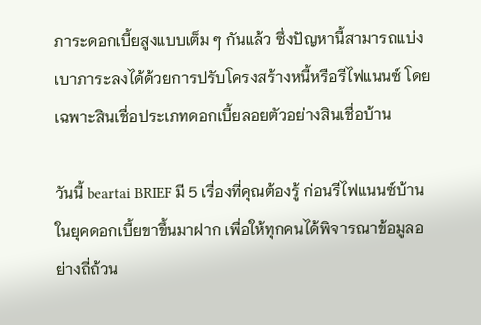ภาระดอกเบี้ยสูงแบบเต็ม ๆ กันแล้ว ซึ่งปัญหานี้สามารถแบ่งเบาภาระลงได้ด้วยการปรับโครงสร้างหนี้หรือรีไฟแนนซ์ โดยเฉพาะสินเชื่อประเภทดอกเบี้ยลอยตัวอย่างสินเชื่อบ้าน

วันนี้ beartai BRIEF มี 5 เรื่องที่คุณต้องรู้ ก่อนรีไฟแนนซ์บ้านในยุคดอกเบี้ยขาขึ้นมาฝาก เพื่อให้ทุกคนได้พิจารณาข้อมูลอย่างถี่ถ้วน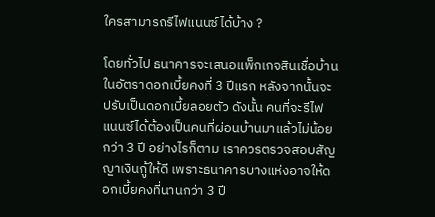ใครสามารถรีไฟแนนซ์ได้บ้าง ?

โดยทั่วไป ธนาคารจะเสนอแพ็กเกจสินเชื่อบ้านในอัตราดอกเบี้ยคงที่ 3 ปีแรก หลังจากนั้นจะปรับเป็นดอกเบี้ยลอยตัว ดังนั้น คนที่จะรีไฟแนนซ์ได้ต้องเป็นคนที่ผ่อนบ้านมาแล้วไม่น้อยกว่า 3 ปี อย่างไรก็ตาม เราควรตรวจสอบสัญญาเงินกู้ให้ดี เพราะธนาคารบางแห่งอาจให้ดอกเบี้ยคงที่นานกว่า 3 ปี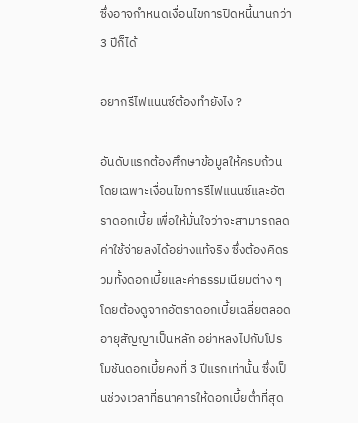ซึ่งอาจกำหนดเงื่อนไขการปิดหนี้นานกว่า 3 ปีก็ได้

อยากรีไฟแนนซ์ต้องทำยังไง ?

อันดับแรกต้องศึกษาข้อมูลให้ครบถ้วน โดยเฉพาะเงื่อนไขการรีไฟแนนซ์และอัตราดอกเบี้ย เพื่อให้มั่นใจว่าจะสามารถลดค่าใช้จ่ายลงได้อย่างแท้จริง ซึ่งต้องคิดรวมทั้งดอกเบี้ยและค่าธรรมเนียมต่าง ๆ โดยต้องดูจากอัตราดอกเบี้ยเฉลี่ยตลอดอายุสัญญาเป็นหลัก อย่าหลงไปกับโปรโมชันดอกเบี้ยคงที่ 3 ปีแรกเท่านั้น ซึ่งเป็นช่วงเวลาที่ธนาคารให้ดอกเบี้ยต่ำที่สุด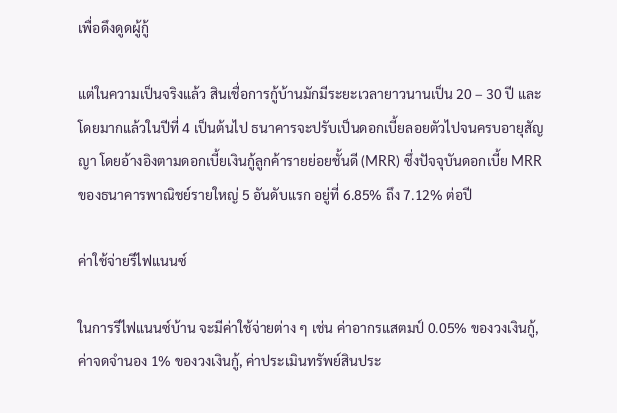เพื่อดึงดูดผู้กู้

แต่ในความเป็นจริงแล้ว สินเชื่อการกู้บ้านมักมีระยะเวลายาวนานเป็น 20 – 30 ปี และโดยมากแล้วในปีที่ 4 เป็นต้นไป ธนาคารจะปรับเป็นดอกเบี้ยลอยตัวไปจนครบอายุสัญญา โดยอ้างอิงตามดอกเบี้ยเงินกู้ลูกค้ารายย่อยชั้นดี (MRR) ซึ่งปัจจุบันดอกเบี้ย MRR ของธนาคารพาณิชย์รายใหญ่ 5 อันดับแรก อยู่ที่ 6.85% ถึง 7.12% ต่อปี

ค่าใช้จ่ายรีไฟแนนซ์

ในการรีไฟแนนซ์บ้าน จะมีค่าใช้จ่ายต่าง ๆ เช่น ค่าอากรแสตมป์ 0.05% ของวงเงินกู้, ค่าจดจำนอง 1% ของวงเงินกู้, ค่าประเมินทรัพย์สินประ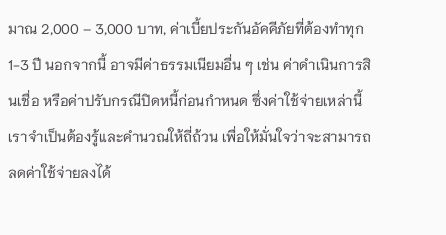มาณ 2,000 – 3,000 บาท, ค่าเบี้ยประกันอัคคีภัยที่ต้องทำทุก 1-3 ปี นอกจากนี้ อาจมีค่าธรรมเนียมอื่น ๆ เช่น ค่าดำเนินการสินเชื่อ หรือค่าปรับกรณีปิดหนี้ก่อนกำหนด ซึ่งค่าใช้จ่ายเหล่านี้ เราจำเป็นต้องรู้และคำนวณให้ถี่ถ้วน เพื่อให้มั่นใจว่าจะสามารถลดค่าใช้จ่ายลงได้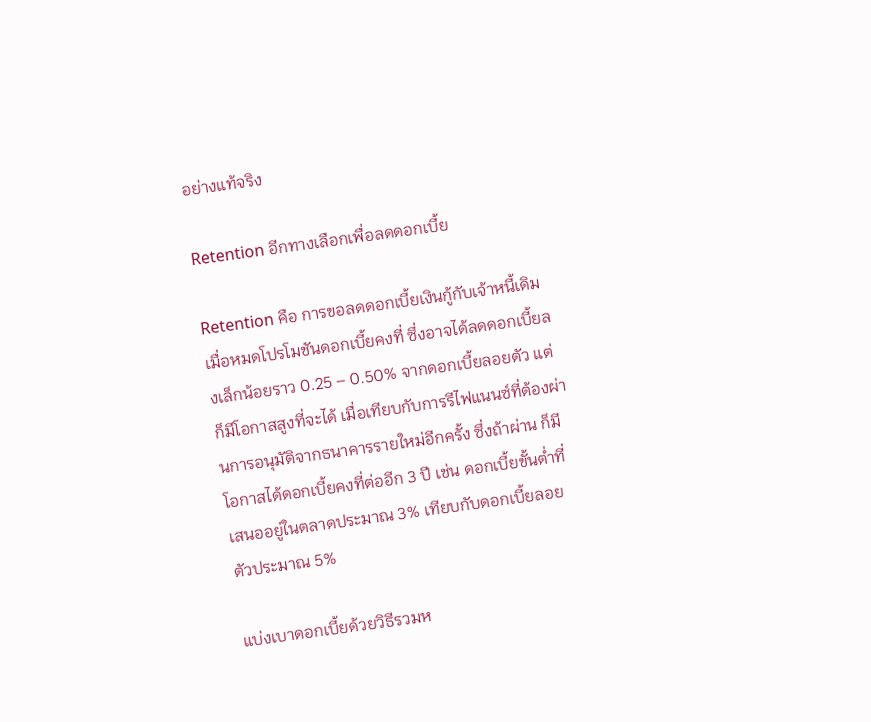อย่างแท้จริง

Retention อีกทางเลือกเพื่อลดดอกเบี้ย

Retention คือ การขอลดดอกเบี้ยเงินกู้กับเจ้าหนี้เดิม เมื่อหมดโปรโมชันดอกเบี้ยคงที่ ซึ่งอาจได้ลดดอกเบี้ยลงเล็กน้อยราว 0.25 – 0.50% จากดอกเบี้ยลอยตัว แต่ก็มีโอกาสสูงที่จะได้ เมื่อเทียบกับการรีไฟแนนซ์ที่ต้องผ่านการอนุมัติจากธนาคารรายใหม่อีกครั้ง ซึ่งถ้าผ่าน ก็มีโอกาสได้ดอกเบี้ยคงที่ต่ออีก 3 ปี เช่น ดอกเบี้ยขั้นต่ำที่เสนออยู่ในตลาดประมาณ 3% เทียบกับดอกเบี้ยลอยตัวประมาณ 5%

แบ่งเบาดอกเบี้ยด้วยวิธีรวมห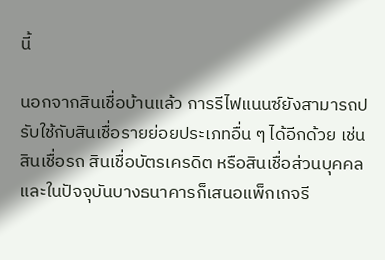นี้

นอกจากสินเชื่อบ้านแล้ว การรีไฟแนนซ์ยังสามารถปรับใช้กับสินเชื่อรายย่อยประเภทอื่น ๆ ได้อีกด้วย เช่น สินเชื่อรถ สินเชื่อบัตรเครดิต หรือสินเชื่อส่วนบุคคล และในปัจจุบันบางธนาคารก็เสนอแพ็กเกจรี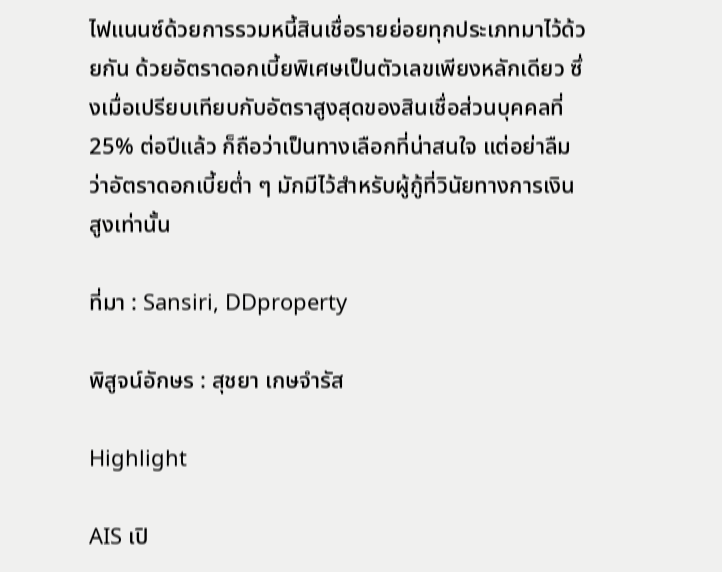ไฟแนนซ์ด้วยการรวมหนี้สินเชื่อรายย่อยทุกประเภทมาไว้ด้วยกัน ด้วยอัตราดอกเบี้ยพิเศษเป็นตัวเลขเพียงหลักเดียว ซึ่งเมื่อเปรียบเทียบกับอัตราสูงสุดของสินเชื่อส่วนบุคคลที่ 25% ต่อปีแล้ว ก็ถือว่าเป็นทางเลือกที่น่าสนใจ แต่อย่าลืมว่าอัตราดอกเบี้ยต่ำ ๆ มักมีไว้สำหรับผู้กู้ที่วินัยทางการเงินสูงเท่านั้น

ที่มา : Sansiri, DDproperty

พิสูจน์อักษร : สุชยา เกษจำรัส

Highlight

AIS เปิ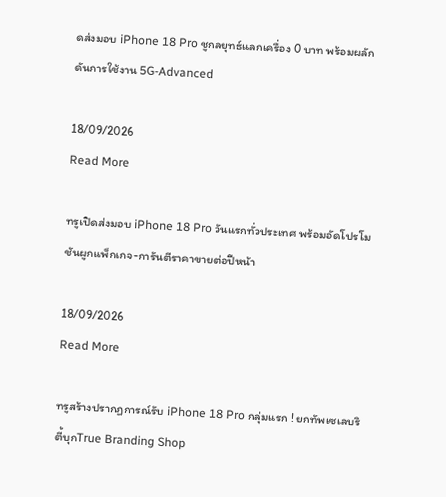ดส่งมอบ iPhone 18 Pro ชูกลยุทธ์แลกเครื่อง 0 บาท พร้อมผลักดันการใช้งาน 5G-Advanced

18/09/2026
Read More

ทรูเปิดส่งมอบ iPhone 18 Pro วันแรกทั่วประเทศ พร้อมอัดโปรโมชันผูกแพ็กเกจ-การันตีราคาขายต่อปีหน้า

18/09/2026
Read More

ทรูสร้างปรากฏการณ์รับ iPhone 18 Pro กลุ่มแรก ! ยกทัพเซเลบริตี้บุกTrue Branding Shop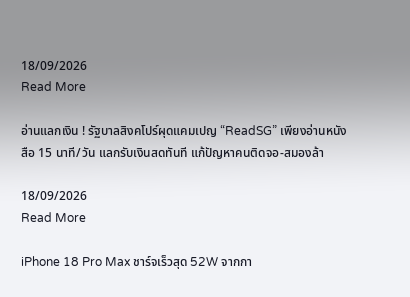18/09/2026
Read More

อ่านแลกเงิน ! รัฐบาลสิงคโปร์ผุดแคมเปญ “ReadSG” เพียงอ่านหนังสือ 15 นาที/วัน แลกรับเงินสดทันที แก้ปัญหาคนติดจอ-สมองล้า

18/09/2026
Read More

iPhone 18 Pro Max ชาร์จเร็วสุด 52W จากกา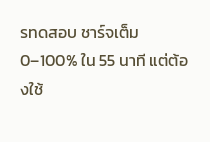รทดสอบ ชาร์จเต็ม 0–100% ใน 55 นาที แต่ต้องใช้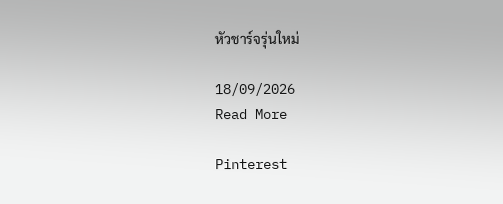หัวชาร์จรุ่นใหม่

18/09/2026
Read More

Pinterest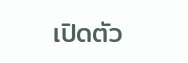เปิดตัว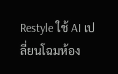Restyle ใช้ AI เปลี่ยนโฉมห้อง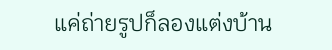แค่ถ่ายรูปก็ลองแต่งบ้าน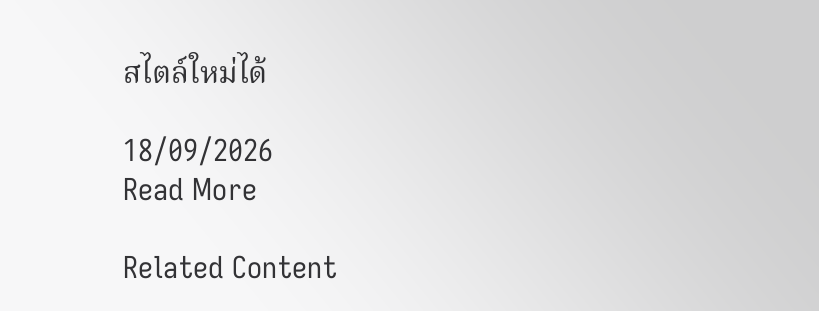สไตล์ใหม่ได้

18/09/2026
Read More

Related Content